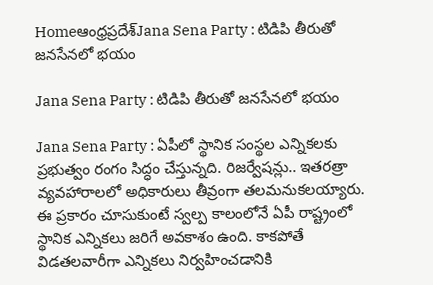Homeఆంధ్రప్రదేశ్‌Jana Sena Party : టిడిపి తీరుతో జనసేనలో భయం

Jana Sena Party : టిడిపి తీరుతో జనసేనలో భయం

Jana Sena Party : ఏపీలో స్థానిక సంస్థల ఎన్నికలకు ప్రభుత్వం రంగం సిద్ధం చేస్తున్నది. రిజర్వేషన్లు.. ఇతరత్రా వ్యవహారాలలో అధికారులు తీవ్రంగా తలమనుకలయ్యారు. ఈ ప్రకారం చూసుకుంటే స్వల్ప కాలంలోనే ఏపీ రాష్ట్రంలో స్థానిక ఎన్నికలు జరిగే అవకాశం ఉంది. కాకపోతే విడతలవారీగా ఎన్నికలు నిర్వహించడానికి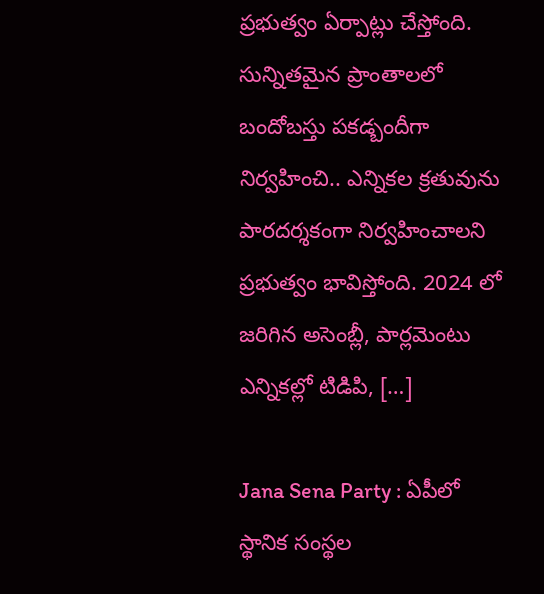ప్రభుత్వం ఏర్పాట్లు చేస్తోంది. సున్నితమైన ప్రాంతాలలో బందోబస్తు పకడ్బందీగా నిర్వహించి.. ఎన్నికల క్రతువును పారదర్శకంగా నిర్వహించాలని ప్రభుత్వం భావిస్తోంది. 2024 లో జరిగిన అసెంబ్లీ, పార్లమెంటు ఎన్నికల్లో టిడిపి, […]

Jana Sena Party : ఏపీలో స్థానిక సంస్థల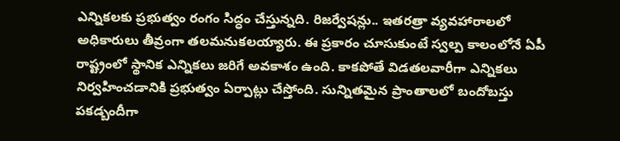ఎన్నికలకు ప్రభుత్వం రంగం సిద్ధం చేస్తున్నది. రిజర్వేషన్లు.. ఇతరత్రా వ్యవహారాలలో అధికారులు తీవ్రంగా తలమనుకలయ్యారు. ఈ ప్రకారం చూసుకుంటే స్వల్ప కాలంలోనే ఏపీ రాష్ట్రంలో స్థానిక ఎన్నికలు జరిగే అవకాశం ఉంది. కాకపోతే విడతలవారీగా ఎన్నికలు నిర్వహించడానికి ప్రభుత్వం ఏర్పాట్లు చేస్తోంది. సున్నితమైన ప్రాంతాలలో బందోబస్తు పకడ్బందీగా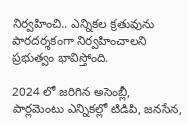నిర్వహించి.. ఎన్నికల క్రతువును పారదర్శకంగా నిర్వహించాలని ప్రభుత్వం భావిస్తోంది.

2024 లో జరిగిన అసెంబ్లీ, పార్లమెంటు ఎన్నికల్లో టిడిపి, జనసేన,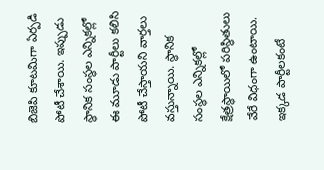బిజెపి కూటమిగా ఏర్పడి పోటీ చేశాయి. ఇప్పుడు స్థానిక సంస్థల ఎన్నికల్లో ఈ మూడు పార్టీలు కలిసి పోటీ చేస్తాయని వార్తలు వస్తున్నాయి. స్థానిక సంస్థల ఎన్నికల్లో క్షేత్రస్థాయిలో పరిస్థితులు వేరే విధంగా ఉంటాయి. ఇక్కడ పార్టీలకంటే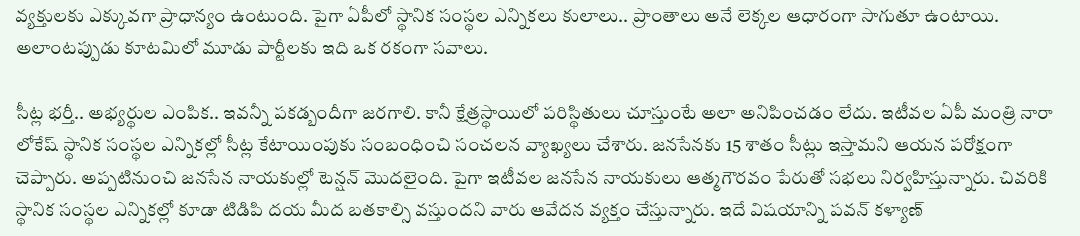వ్యక్తులకు ఎక్కువగా ప్రాధాన్యం ఉంటుంది. పైగా ఏపీలో స్థానిక సంస్థల ఎన్నికలు కులాలు.. ప్రాంతాలు అనే లెక్కల ఆధారంగా సాగుతూ ఉంటాయి. అలాంటప్పుడు కూటమిలో మూడు పార్టీలకు ఇది ఒక రకంగా సవాలు.

సీట్ల భర్తీ.. అభ్యర్థుల ఎంపిక.. ఇవన్నీ పకడ్బందీగా జరగాలి. కానీ క్షేత్రస్థాయిలో పరిస్థితులు చూస్తుంటే అలా అనిపించడం లేదు. ఇటీవల ఏపీ మంత్రి నారా లోకేష్ స్థానిక సంస్థల ఎన్నికల్లో సీట్ల కేటాయింపుకు సంబంధించి సంచలన వ్యాఖ్యలు చేశారు. జనసేనకు 15 శాతం సీట్లు ఇస్తామని ఆయన పరోక్షంగా చెప్పారు. అప్పటినుంచి జనసేన నాయకుల్లో టెన్షన్ మొదలైంది. పైగా ఇటీవల జనసేన నాయకులు ఆత్మగౌరవం పేరుతో సభలు నిర్వహిస్తున్నారు. చివరికి స్థానిక సంస్థల ఎన్నికల్లో కూడా టిడిపి దయ మీద బతకాల్సి వస్తుందని వారు ఆవేదన వ్యక్తం చేస్తున్నారు. ఇదే విషయాన్ని పవన్ కళ్యాణ్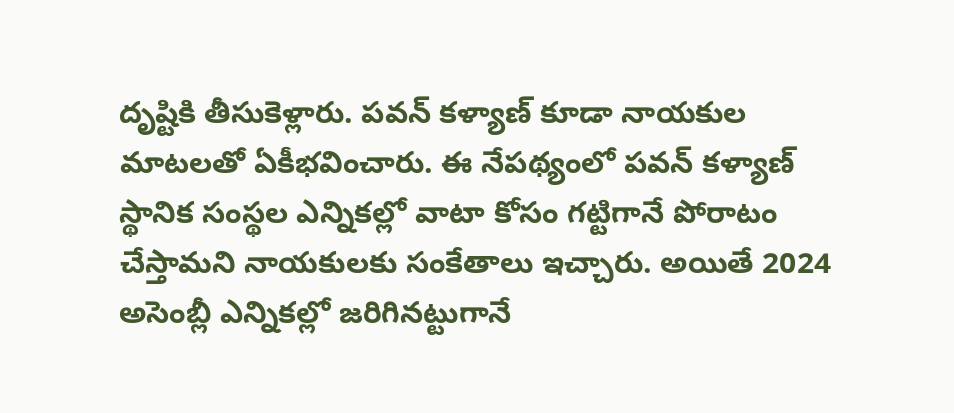దృష్టికి తీసుకెళ్లారు. పవన్ కళ్యాణ్ కూడా నాయకుల మాటలతో ఏకీభవించారు. ఈ నేపథ్యంలో పవన్ కళ్యాణ్ స్థానిక సంస్థల ఎన్నికల్లో వాటా కోసం గట్టిగానే పోరాటం చేస్తామని నాయకులకు సంకేతాలు ఇచ్చారు. అయితే 2024 అసెంబ్లీ ఎన్నికల్లో జరిగినట్టుగానే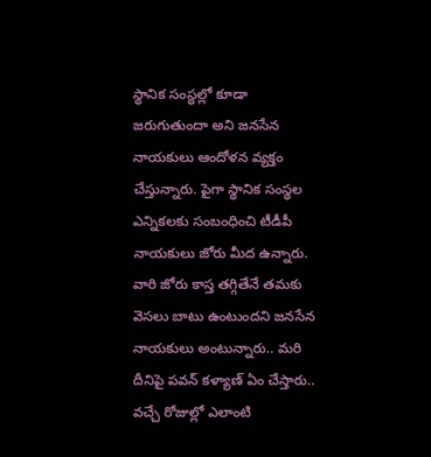స్థానిక సంస్థల్లో కూడా జరుగుతుందా అని జనసేన నాయకులు ఆందోళన వ్యక్తం చేస్తున్నారు. పైగా స్థానిక సంస్థల ఎన్నికలకు సంబంధించి టీడీపీ నాయకులు జోరు మీద ఉన్నారు. వారి జోరు కాస్త తగ్గితేనే తమకు వెసలు బాటు ఉంటుందని జనసేన నాయకులు అంటున్నారు.. మరి దీనిపై పవన్ కళ్యాణ్ ఏం చేస్తారు.. వచ్చే రోజుల్లో ఎలాంటి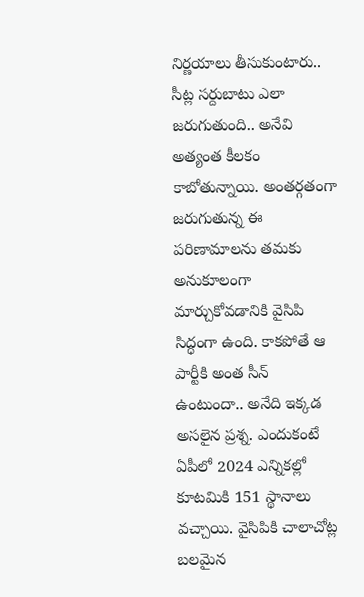నిర్ణయాలు తీసుకుంటారు.. సీట్ల సర్దుబాటు ఎలా జరుగుతుంది.. అనేవి అత్యంత కీలకం కాబోతున్నాయి. అంతర్గతంగా జరుగుతున్న ఈ పరిణామాలను తమకు అనుకూలంగా మార్చుకోవడానికి వైసిపి సిద్ధంగా ఉంది. కాకపోతే ఆ పార్టీకి అంత సీన్ ఉంటుందా.. అనేది ఇక్కడ అసలైన ప్రశ్న. ఎందుకంటే ఏపీలో 2024 ఎన్నికల్లో కూటమికి 151 స్థానాలు వచ్చాయి. వైసిపికి చాలాచోట్ల బలమైన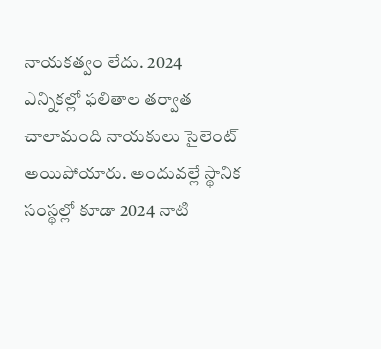నాయకత్వం లేదు. 2024 ఎన్నికల్లో ఫలితాల తర్వాత చాలామంది నాయకులు సైలెంట్ అయిపోయారు. అందువల్లే స్థానిక సంస్థల్లో కూడా 2024 నాటి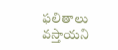ఫలితాలు వస్తాయని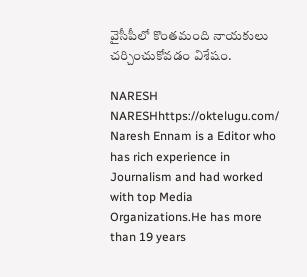వైసీపీలో కొంతమంది నాయకులు చర్చించుకోవడం విశేషం.

NARESH
NARESHhttps://oktelugu.com/
Naresh Ennam is a Editor who has rich experience in Journalism and had worked with top Media Organizations.He has more than 19 years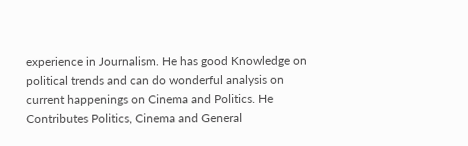experience in Journalism. He has good Knowledge on political trends and can do wonderful analysis on current happenings on Cinema and Politics. He Contributes Politics, Cinema and General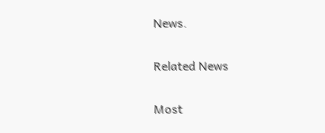News.

Related News

Most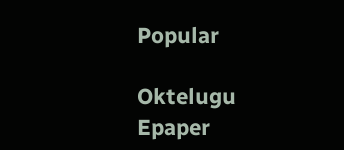Popular

Oktelugu Epaper